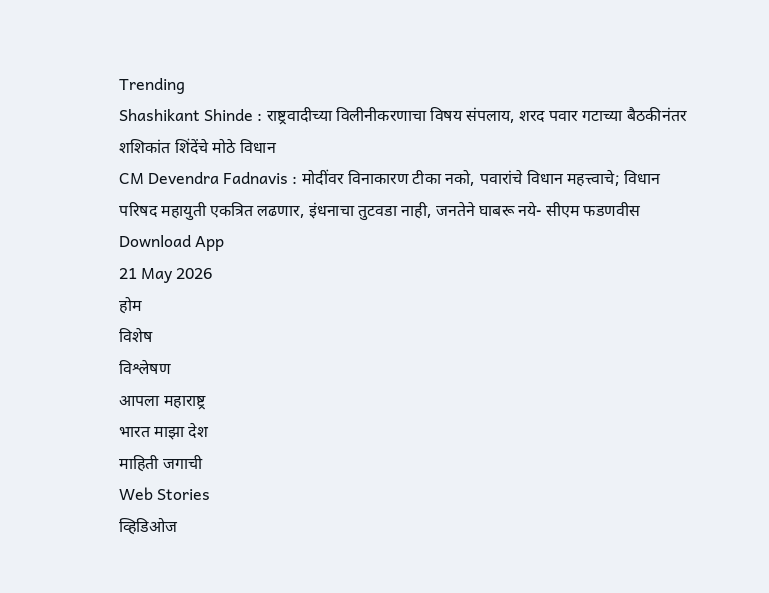Trending
Shashikant Shinde : राष्ट्रवादीच्या विलीनीकरणाचा विषय संपलाय, शरद पवार गटाच्या बैठकीनंतर शशिकांत शिंदेंचे मोठे विधान
CM Devendra Fadnavis : मोदींवर विनाकारण टीका नको, पवारांचे विधान महत्त्वाचे; विधान परिषद महायुती एकत्रित लढणार, इंधनाचा तुटवडा नाही, जनतेने घाबरू नये- सीएम फडणवीस
Download App
21 May 2026
होम
विशेष
विश्लेषण
आपला महाराष्ट्र
भारत माझा देश
माहिती जगाची
Web Stories
व्हिडिओज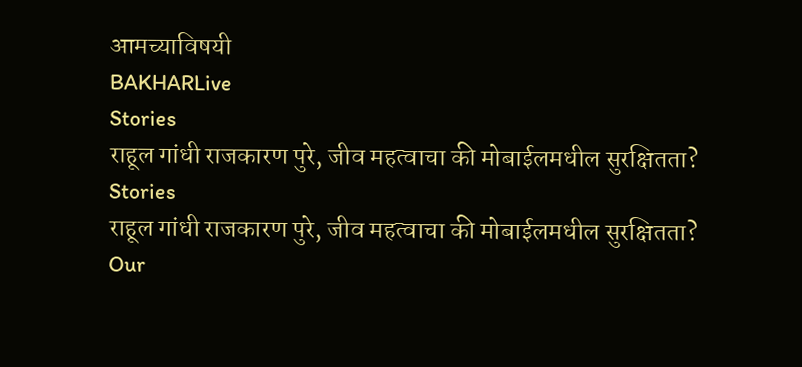आमच्याविषयी
BAKHARLive
Stories
राहूल गांधी राजकारण पुरे, जीव महत्वाचा की मोबाईलमधील सुरक्षितता?
Stories
राहूल गांधी राजकारण पुरे, जीव महत्वाचा की मोबाईलमधील सुरक्षितता?
Our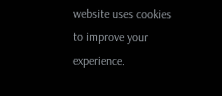website uses cookies to improve your experience.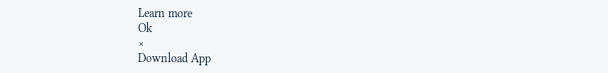Learn more
Ok
×
Download App